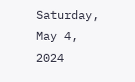Saturday, May 4, 2024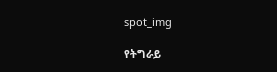spot_img

የትግራይ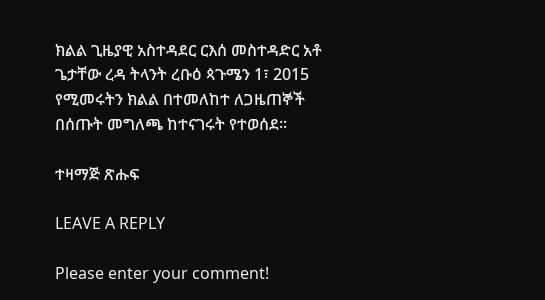ክልል ጊዜያዊ አስተዳደር ርእሰ መስተዳድር አቶ ጌታቸው ረዳ ትላንት ረቡዕ ጳጉሜን 1፣ 2015 የሚመሩትን ክልል በተመለከተ ለጋዜጠኞች በሰጡት መግለጫ ከተናገሩት የተወሰደ፡፡

ተዛማጅ ጽሑፍ

LEAVE A REPLY

Please enter your comment!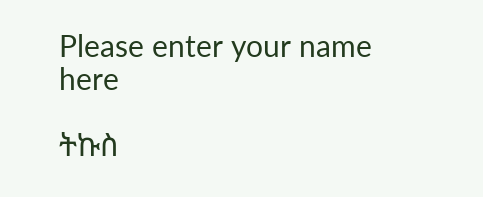Please enter your name here

ትኩስ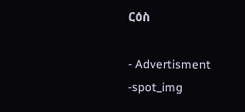ርዕስ

- Advertisment -spot_img